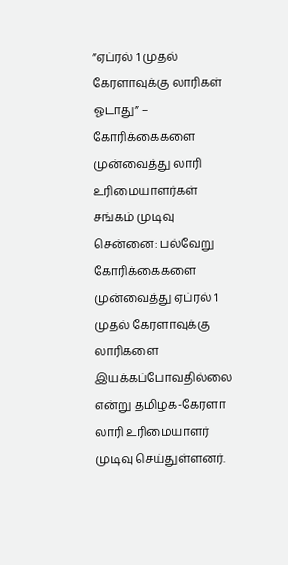”ஏப்ரல் 1 முதல் கேரளாவுக்கு லாரிகள் ஓடாது” – கோரிக்கைகளை முன்வைத்து லாரி உரிமையாளர்கள் சங்கம் முடிவு
சென்னை: பல்வேறு கோரிக்கைகளை முன்வைத்து ஏப்ரல் 1 முதல் கேரளாவுக்கு லாரிகளை இயக்கப்போவதில்லை என்று தமிழக-கேரளா லாரி உரிமையாளர் முடிவு செய்துள்ளனர்.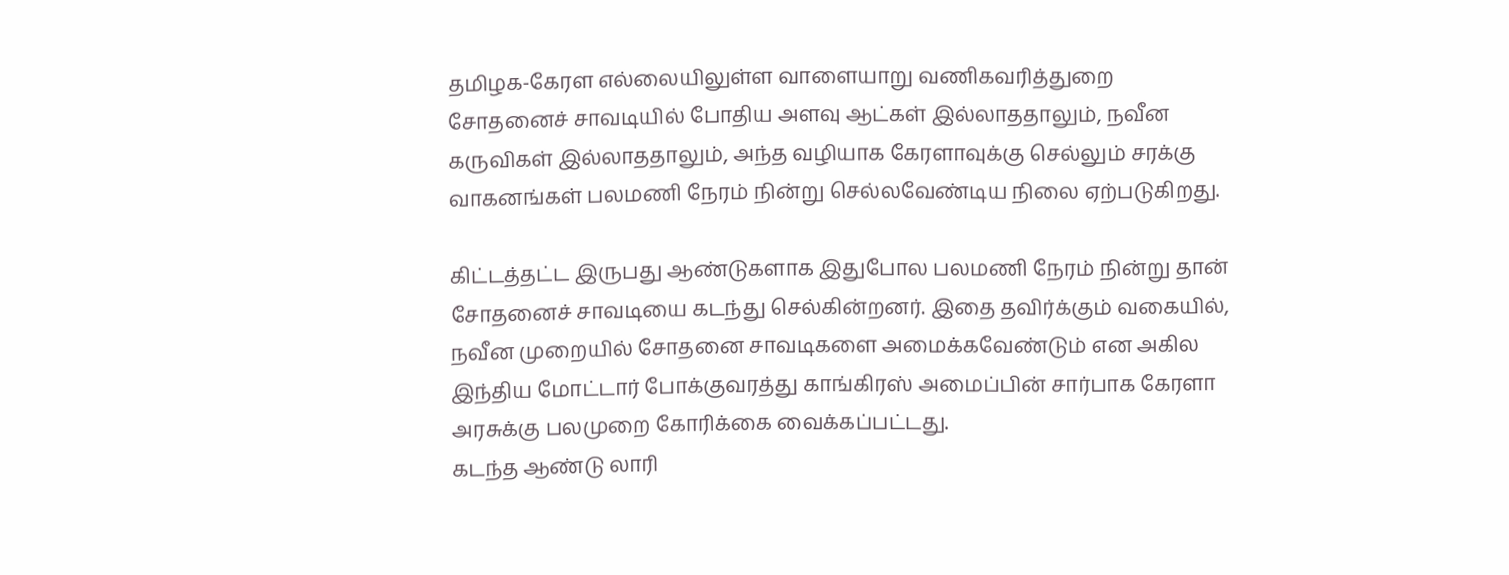தமிழக-கேரள எல்லையிலுள்ள வாளையாறு வணிகவரித்துறை சோதனைச் சாவடியில் போதிய அளவு ஆட்கள் இல்லாததாலும், நவீன கருவிகள் இல்லாததாலும், அந்த வழியாக கேரளாவுக்கு செல்லும் சரக்கு வாகனங்கள் பலமணி நேரம் நின்று செல்லவேண்டிய நிலை ஏற்படுகிறது.

கிட்டத்தட்ட இருபது ஆண்டுகளாக இதுபோல பலமணி நேரம் நின்று தான் சோதனைச் சாவடியை கடந்து செல்கின்றனர். இதை தவிர்க்கும் வகையில், நவீன முறையில் சோதனை சாவடிகளை அமைக்கவேண்டும் என அகில இந்திய மோட்டார் போக்குவரத்து காங்கிரஸ் அமைப்பின் சார்பாக கேரளா அரசுக்கு பலமுறை கோரிக்கை வைக்கப்பட்டது.
கடந்த ஆண்டு லாரி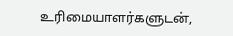உரிமையாளர்களுடன்,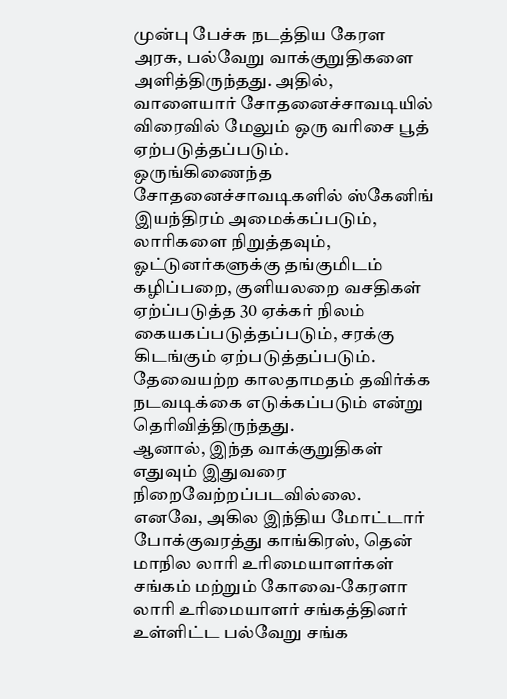முன்பு பேச்சு நடத்திய கேரள அரசு, பல்வேறு வாக்குறுதிகளை அளித்திருந்தது. அதில், வாளையார் சோதனைச்சாவடியில் விரைவில் மேலும் ஒரு வரிசை பூத் ஏற்படுத்தப்படும்.
ஒருங்கிணைந்த சோதனைச்சாவடிகளில் ஸ்கேனிங் இயந்திரம் அமைக்கப்படும், லாரிகளை நிறுத்தவும், ஓட்டுனர்களுக்கு தங்குமிடம் கழிப்பறை, குளியலறை வசதிகள் ஏற்ப்படுத்த 30 ஏக்கர் நிலம் கையகப்படுத்தப்படும், சரக்கு கிடங்கும் ஏற்படுத்தப்படும். தேவையற்ற காலதாமதம் தவிர்க்க நடவடிக்கை எடுக்கப்படும் என்று தெரிவித்திருந்தது.
ஆனால், இந்த வாக்குறுதிகள் எதுவும் இதுவரை நிறைவேற்றப்படவில்லை. எனவே, அகில இந்திய மோட்டார் போக்குவரத்து காங்கிரஸ், தென் மாநில லாரி உரிமையாளர்கள் சங்கம் மற்றும் கோவை-கேரளா லாரி உரிமையாளர் சங்கத்தினர் உள்ளிட்ட பல்வேறு சங்க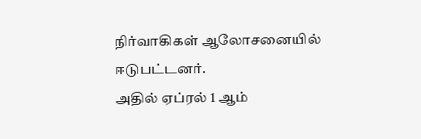நிர்வாகிகள் ஆலோசனையில் ஈடுபட்டனர்.
அதில் ஏப்ரல் 1 ஆம்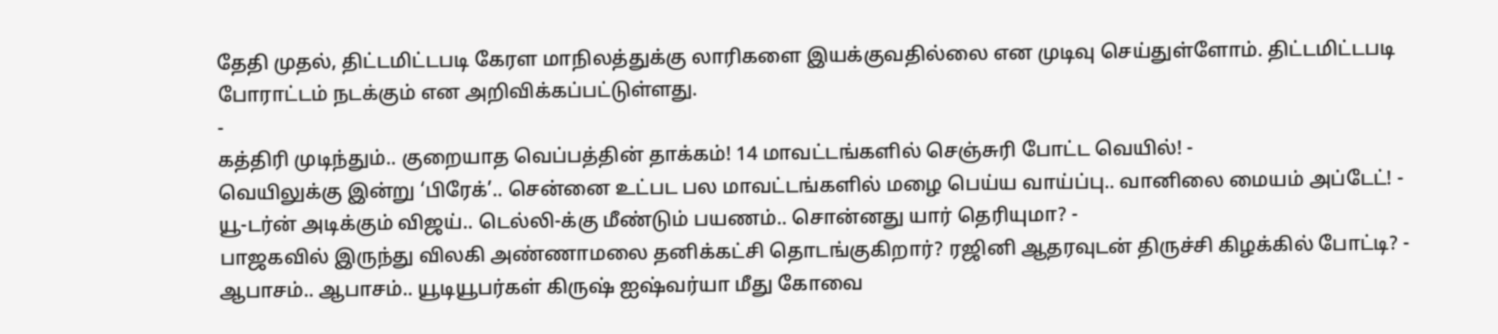தேதி முதல், திட்டமிட்டபடி கேரள மாநிலத்துக்கு லாரிகளை இயக்குவதில்லை என முடிவு செய்துள்ளோம். திட்டமிட்டபடி போராட்டம் நடக்கும் என அறிவிக்கப்பட்டுள்ளது.
-
கத்திரி முடிந்தும்.. குறையாத வெப்பத்தின் தாக்கம்! 14 மாவட்டங்களில் செஞ்சுரி போட்ட வெயில்! -
வெயிலுக்கு இன்று ‘பிரேக்’.. சென்னை உட்பட பல மாவட்டங்களில் மழை பெய்ய வாய்ப்பு.. வானிலை மையம் அப்டேட்! -
யூ-டர்ன் அடிக்கும் விஜய்.. டெல்லி-க்கு மீண்டும் பயணம்.. சொன்னது யார் தெரியுமா? -
பாஜகவில் இருந்து விலகி அண்ணாமலை தனிக்கட்சி தொடங்குகிறார்? ரஜினி ஆதரவுடன் திருச்சி கிழக்கில் போட்டி? -
ஆபாசம்.. ஆபாசம்.. யூடியூபர்கள் கிருஷ் ஐஷ்வர்யா மீது கோவை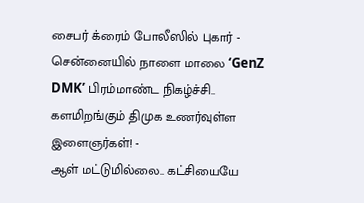சைபர் க்ரைம் போலீஸில் புகார் -
சென்னையில் நாளை மாலை ‘GenZ DMK’ பிரம்மாண்ட நிகழ்ச்சி.. களமிறங்கும் திமுக உணர்வுள்ள இளைஞர்கள்! -
ஆள் மட்டுமில்லை.. கட்சியையே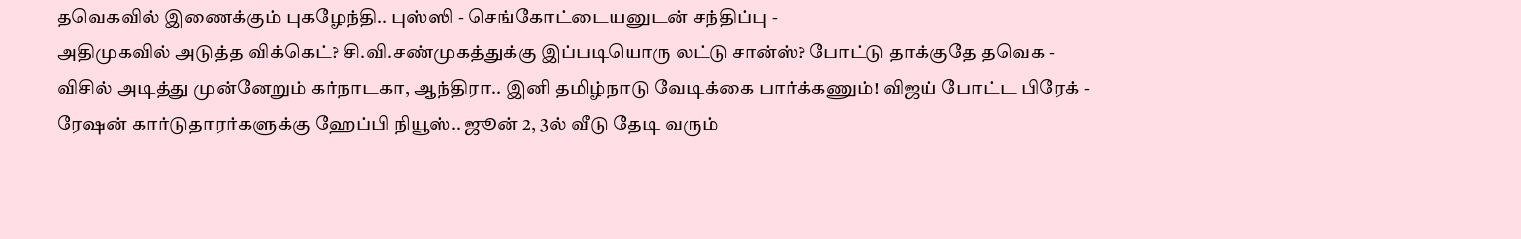தவெகவில் இணைக்கும் புகழேந்தி.. புஸ்ஸி - செங்கோட்டையனுடன் சந்திப்பு -
அதிமுகவில் அடுத்த விக்கெட்? சி.வி.சண்முகத்துக்கு இப்படியொரு லட்டு சான்ஸ்? போட்டு தாக்குதே தவெக -
விசில் அடித்து முன்னேறும் கர்நாடகா, ஆந்திரா.. இனி தமிழ்நாடு வேடிக்கை பார்க்கணும்! விஜய் போட்ட பிரேக் -
ரேஷன் கார்டுதாரர்களுக்கு ஹேப்பி நியூஸ்.. ஜூன் 2, 3ல் வீடு தேடி வரும்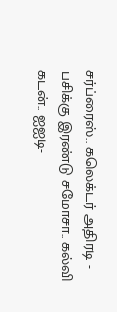சர்ப்ரைஸ்.. கலெக்டர் அதிரடி -
பசிக்கு இரண்டு சமோசா.. கல்வி கடன்.. ஐஐடி-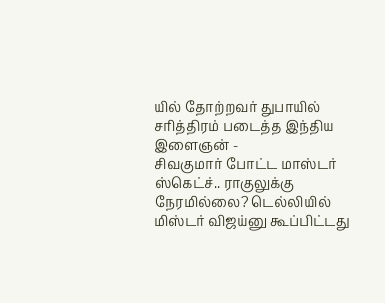யில் தோற்றவர் துபாயில் சரித்திரம் படைத்த இந்திய இளைஞன் -
சிவகுமார் போட்ட மாஸ்டர் ஸ்கெட்ச்.. ராகுலுக்கு நேரமில்லை? டெல்லியில் மிஸ்டர் விஜய்னு கூப்பிட்டது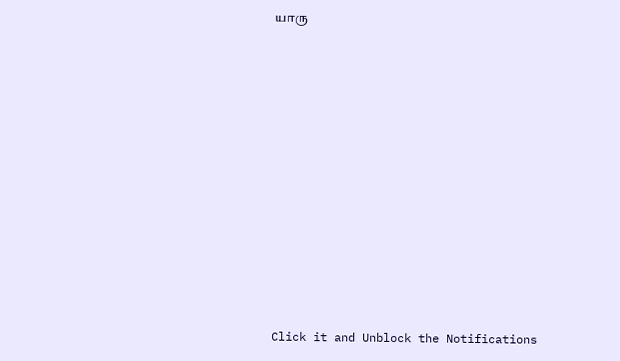யாரு












Click it and Unblock the Notifications